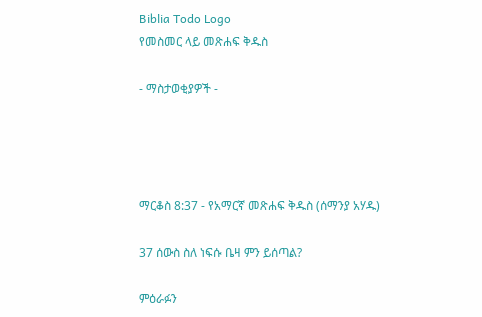Biblia Todo Logo
የመስመር ላይ መጽሐፍ ቅዱስ

- ማስታወቂያዎች -




ማርቆስ 8:37 - የአማርኛ መጽሐፍ ቅዱስ (ሰማንያ አሃዱ)

37 ሰውስ ስለ ነፍሱ ቤዛ ምን ይሰጣል?

ምዕራፉን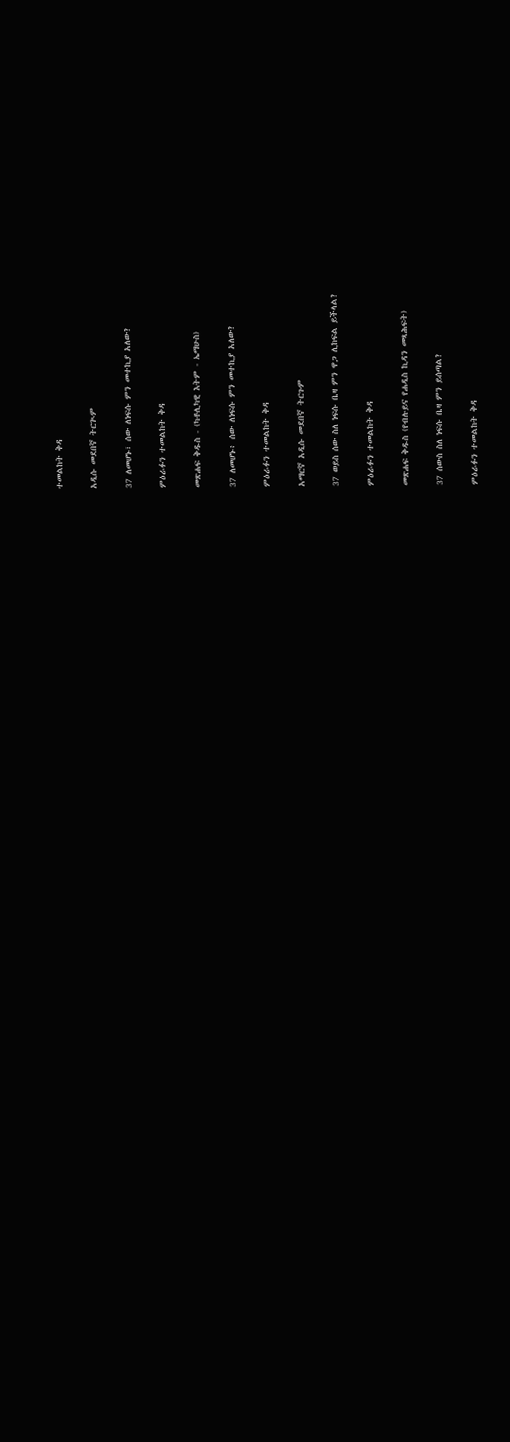ተመልከት ቅዳ

አዲሱ መደበኛ ትርጒም

37 ለመሆኑ፣ ሰው ለነፍሱ ምን መተኪያ አለው?

ምዕራፉን ተመልከት ቅዳ

መጽሐፍ ቅዱስ - (ካቶሊካዊ እትም - ኤማሁስ)

37 ለመሆኑ፥ ሰው ለነፍሱ ምን መተኪያ አለው?

ምዕራፉን ተመልከት ቅዳ

አማርኛ አዲሱ መደበኛ ትርጉም

37 ወይስ ሰው ስለ ነፍሱ ቤዛ ምን ዋጋ ሊከፍል ይችላል?

ምዕራፉን ተመልከት ቅዳ

መጽሐፍ ቅዱስ (የብሉይና የሐዲስ ኪዳን መጻሕፍት)

37 ሰውስ ስለ ነፍሱ ቤዛ ምን ይሰጣል?

ምዕራፉን ተመልከት ቅዳ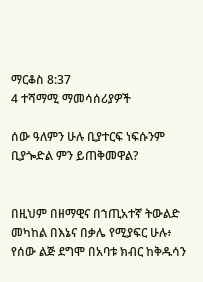ማርቆስ 8:37
4 ተሻማሚ ማመሳሰሪያዎች

ሰው ዓለምን ሁሉ ቢያተርፍ ነፍሱንም ቢያጐድል ምን ይጠቅመዋል?


በዚህም በዘማዊና በኀጢአተኛ ትውልድ መካከል በእኔና በቃሌ የሚያፍር ሁሉ፥ የሰው ልጅ ደግሞ በአባቱ ክብር ከቅዱሳን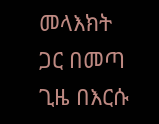መላእክት ጋር በመጣ ጊዜ በእርሱ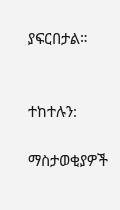ያፍርበታል።


ተከተሉን:

ማስታወቂያዎች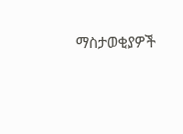ማስታወቂያዎች